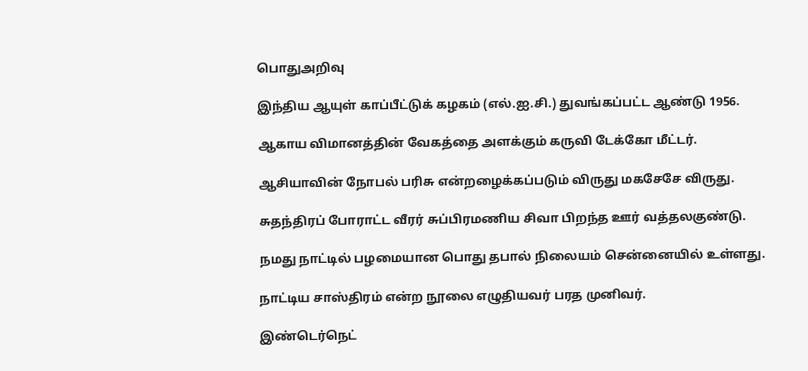பொதுஅறிவு

இந்திய ஆயுள் காப்பீட்டுக் கழகம் (எல்.ஐ.சி.) துவங்கப்பட்ட ஆண்டு 1956.

ஆகாய விமானத்தின் வேகத்தை அளக்கும் கருவி டேக்கோ மீட்டர்.

ஆசியாவின் நோபல் பரிசு என்றழைக்கப்படும் விருது மகசேசே விருது.

சுதந்திரப் போராட்ட வீரர் சுப்பிரமணிய சிவா பிறந்த ஊர் வத்தலகுண்டு.

நமது நாட்டில் பழமையான பொது தபால் நிலையம் சென்னையில் உள்ளது.

நாட்டிய சாஸ்திரம் என்ற நூலை எழுதியவர் பரத முனிவர்.

இண்டெர்நெட்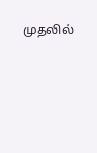முதலில்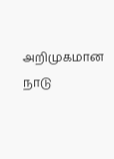அறிமுகமான நாடு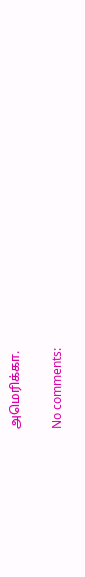அமெரிக்கா.

No comments: